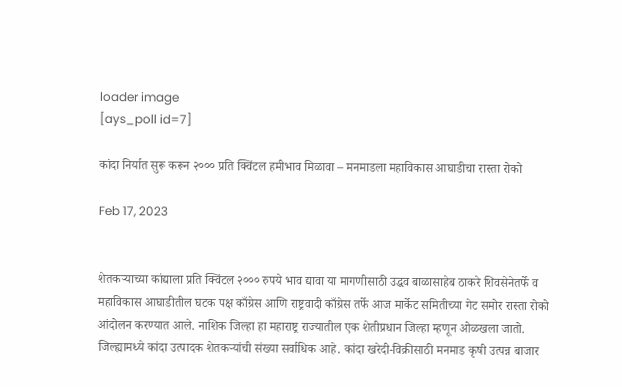loader image
[ays_poll id=7]

कांदा निर्यात सुरू करून २००० प्रति क्विंटल हमीभाव मिळावा – मनमाडला महाविकास आघाडीचा रास्ता रोको

Feb 17, 2023


शेतकऱ्याच्या कांद्याला प्रति क्विंटल २००० रुपये भाव द्यावा या मागणीसाठी उद्धव बाळासाहेब ठाकरे शिवसेनेतर्फे व महाविकास आघाडीतील घटक पक्ष काँग्रेस आणि राष्ट्रवादी काँग्रेस तर्फे आज मार्केट समितीच्या गेट समोर रास्ता रोको आंदोलन करण्यात आले. नाशिक जिल्हा हा महाराष्ट्र राज्यातील एक शेतीप्रधान जिल्हा म्हणून ओळखला जातो. जिल्ह्यामध्ये कांदा उत्पादक शेतकऱ्यांची संख्या सर्वाधिक आहे. कांदा खरेदी-विक्रीसाठी मनमाड कृषी उत्पन्न बाजार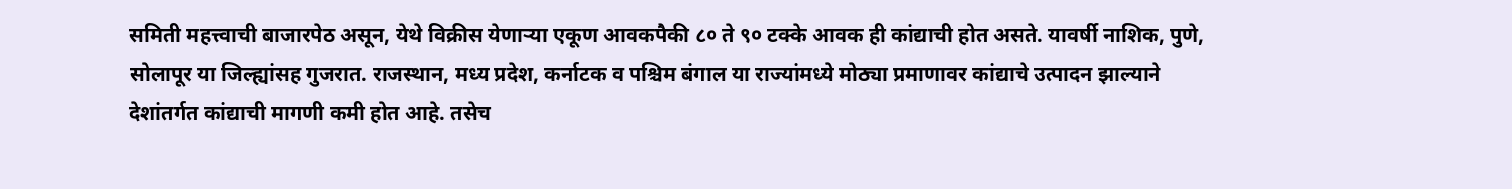समिती महत्त्वाची बाजारपेठ असून, येथे विक्रीस येणाऱ्या एकूण आवकपैकी ८० ते ९० टक्के आवक ही कांद्याची होत असते. यावर्षी नाशिक, पुणे, सोलापूर या जिल्ह्यांसह गुजरात. राजस्थान, मध्य प्रदेश, कर्नाटक व पश्चिम बंगाल या राज्यांमध्ये मोठ्या प्रमाणावर कांद्याचे उत्पादन झाल्याने देशांतर्गत कांद्याची मागणी कमी होत आहे. तसेच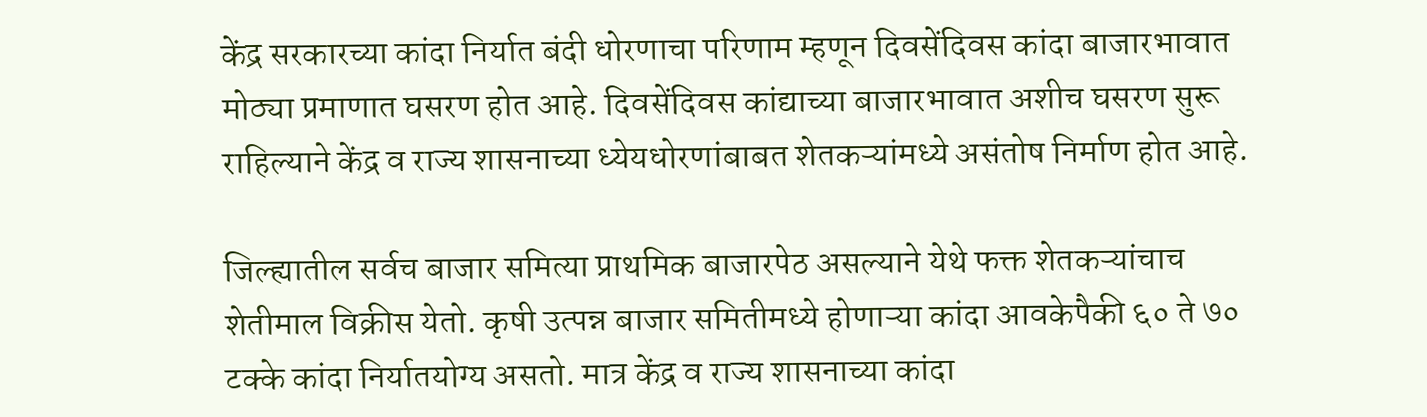केंद्र सरकारच्या कांदा निर्यात बंदी धोरणाचा परिणाम म्हणून दिवसेंदिवस कांदा बाजारभावात मोठ्या प्रमाणात घसरण होत आहे. दिवसेंदिवस कांद्याच्या बाजारभावात अशीच घसरण सुरू राहिल्याने केंद्र व राज्य शासनाच्या ध्येयधोरणांबाबत शेतकऱ्यांमध्ये असंतोष निर्माण होत आहे.

जिल्ह्यातील सर्वच बाजार समित्या प्राथमिक बाजारपेठ असल्याने येथे फक्त शेतकऱ्यांचाच शेतीमाल विक्रीस येतो. कृषी उत्पन्न बाजार समितीमध्ये होणाऱ्या कांदा आवकेपैकी ६० ते ७० टक्के कांदा निर्यातयोग्य असतो. मात्र केंद्र व राज्य शासनाच्या कांदा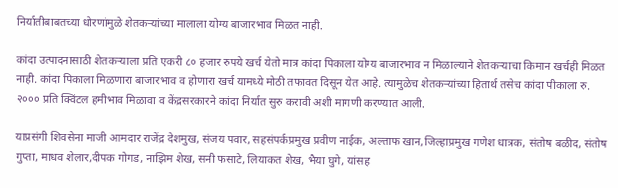निर्यातीबाबतच्या धोरणांमुळे शेतकऱ्यांच्या मालाला योग्य बाजारभाव मिळत नाही.

कांदा उत्पादनासाठी शेतकऱ्याला प्रति एकरी ८० हजार रुपये खर्च येतो मात्र कांदा पिकाला योग्य बाजारभाव न मिळाल्याने शेतकऱ्याचा किमान खर्चही मिळत नाही. कांदा पिकाला मिळणारा बाजारभाव व होणारा खर्च यामध्ये मोठी तफावत दिसून येत आहे. त्यामुळेच शेतकऱ्यांच्या हितार्थ तसेच कांदा पीकाला रु. २००० प्रति क्विंटल हमीभाव मिळावा व केंद्रसरकारने कांदा निर्यात सुरु करावी अशी मागणी करण्यात आली.

याप्रसंगी शिवसेना माजी आमदार राजेंद्र देशमुख, संजय पवार, सहसंपर्कप्रमुख प्रवीण नाईक, अल्ताफ खान,जिल्हाप्रमुख गणेश धात्रक, संतोष बळीद, संतोष गुप्ता, माधव शेलार,दीपक गोगड, नाझिम शेख, सनी फसाटे, लियाकत शेख, भैया घुगे, यांसह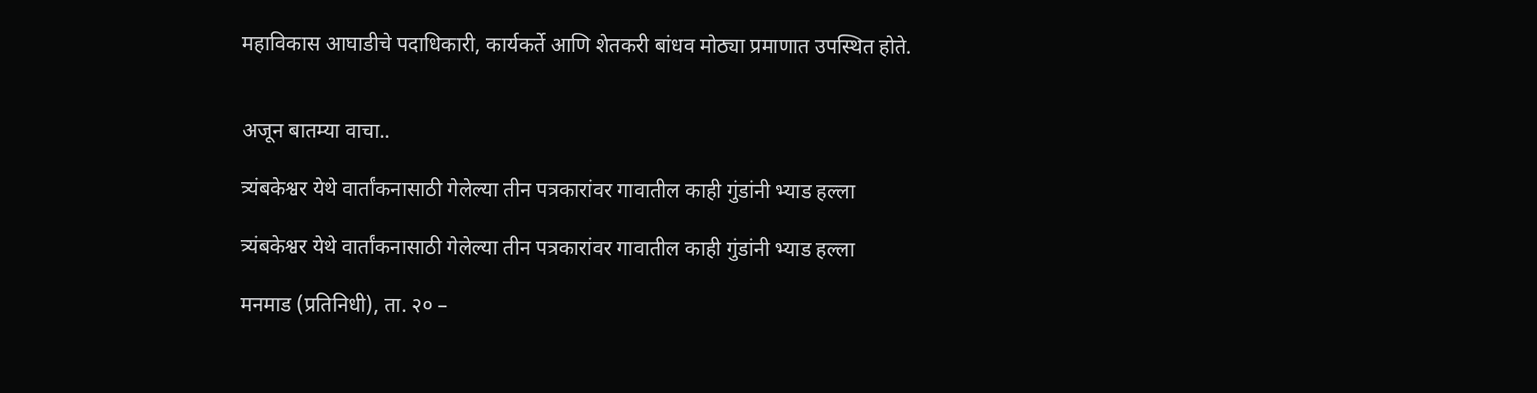महाविकास आघाडीचे पदाधिकारी, कार्यकर्ते आणि शेतकरी बांधव मोठ्या प्रमाणात उपस्थित होते.


अजून बातम्या वाचा..

त्र्यंबकेश्वर येथे वार्तांकनासाठी गेलेल्या तीन पत्रकारांवर गावातील काही गुंडांनी भ्याड हल्ला

त्र्यंबकेश्वर येथे वार्तांकनासाठी गेलेल्या तीन पत्रकारांवर गावातील काही गुंडांनी भ्याड हल्ला

मनमाड (प्रतिनिधी), ता. २० –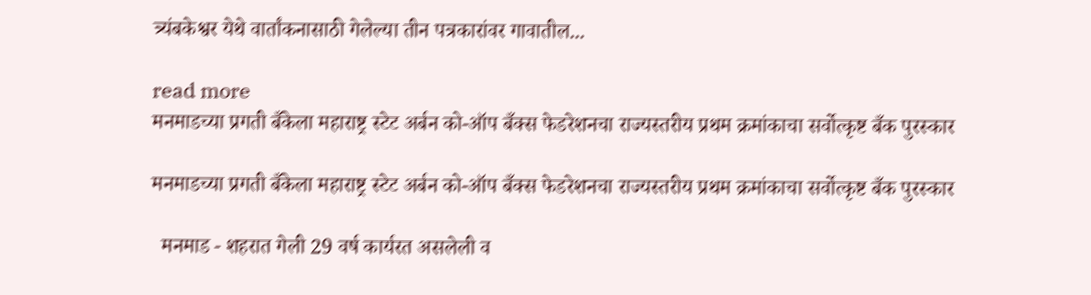त्र्यंबकेश्वर येथे वार्तांकनासाठी गेलेल्या तीन पत्रकारांवर गावातील...

read more
मनमाडच्या प्रगती बँकेला महाराष्ट्र स्टेट अर्बन को-ऑप बँक्स फेडरेशनचा राज्यस्तरीय प्रथम क्रमांकाचा सर्वोत्कृष्ट बँक पुरस्कार

मनमाडच्या प्रगती बँकेला महाराष्ट्र स्टेट अर्बन को-ऑप बँक्स फेडरेशनचा राज्यस्तरीय प्रथम क्रमांकाचा सर्वोत्कृष्ट बँक पुरस्कार

  मनमाड - शहरात गेली 29 वर्ष कार्यरत असलेली व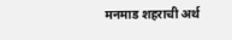मनमाड शहराची अर्थ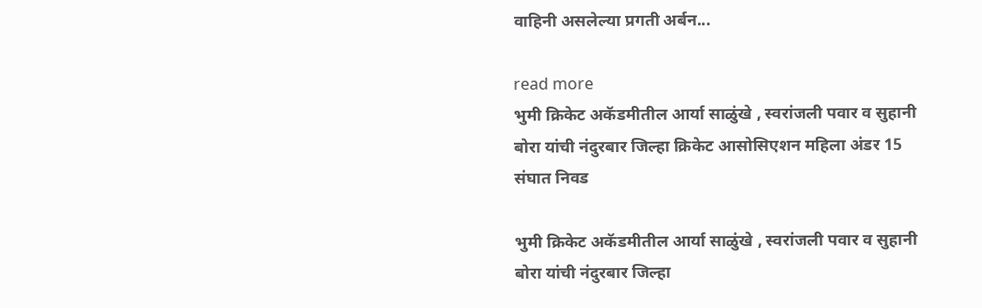वाहिनी असलेल्या प्रगती अर्बन...

read more
भुमी क्रिकेट अकॅडमीतील आर्या साळुंखे , स्वरांजली पवार व सुहानी बोरा यांची नंदुरबार जिल्हा क्रिकेट आसोसिएशन महिला अंडर 15 संघात निवड

भुमी क्रिकेट अकॅडमीतील आर्या साळुंखे , स्वरांजली पवार व सुहानी बोरा यांची नंदुरबार जिल्हा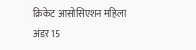क्रिकेट आसोसिएशन महिला अंडर 15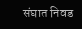संघात निवड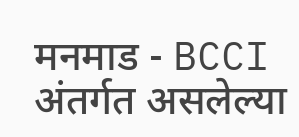मनमाड - BCCI अंतर्गत असलेल्या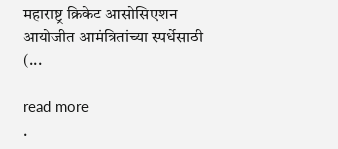महाराष्ट्र क्रिकेट आसोसिएशन आयोजीत आमंत्रितांच्या स्पर्धेसाठी (...

read more
.